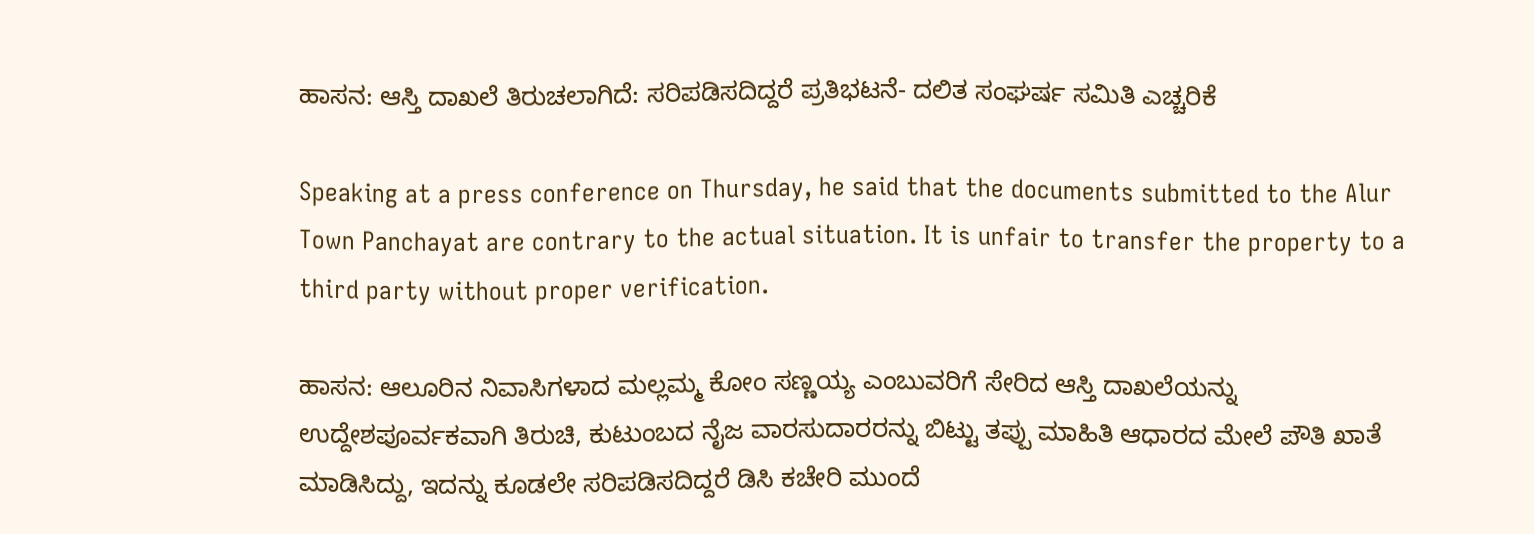ಹಾಸನ: ಆಸ್ತಿ ದಾಖಲೆ ತಿರುಚಲಾಗಿದೆ: ಸರಿಪಡಿಸದಿದ್ದರೆ ಪ್ರತಿಭಟನೆ- ದಲಿತ ಸಂಘರ್ಷ ಸಮಿತಿ ಎಚ್ಚರಿಕೆ

Speaking at a press conference on Thursday, he said that the documents submitted to the Alur Town Panchayat are contrary to the actual situation. It is unfair to transfer the property to a third party without proper verification.

ಹಾಸನ: ಆಲೂರಿನ ನಿವಾಸಿಗಳಾದ ಮಲ್ಲಮ್ಮ ಕೋಂ ಸಣ್ಣಯ್ಯ ಎಂಬುವರಿಗೆ ಸೇರಿದ ಆಸ್ತಿ ದಾಖಲೆಯನ್ನು ಉದ್ದೇಶಪೂರ್ವಕವಾಗಿ ತಿರುಚಿ, ಕುಟುಂಬದ ನೈಜ ವಾರಸುದಾರರನ್ನು ಬಿಟ್ಟು ತಪ್ಪು ಮಾಹಿತಿ ಆಧಾರದ ಮೇಲೆ ಪೌತಿ ಖಾತೆ ಮಾಡಿಸಿದ್ದು, ಇದನ್ನು ಕೂಡಲೇ ಸರಿಪಡಿಸದಿದ್ದರೆ ಡಿಸಿ ಕಚೇರಿ ಮುಂದೆ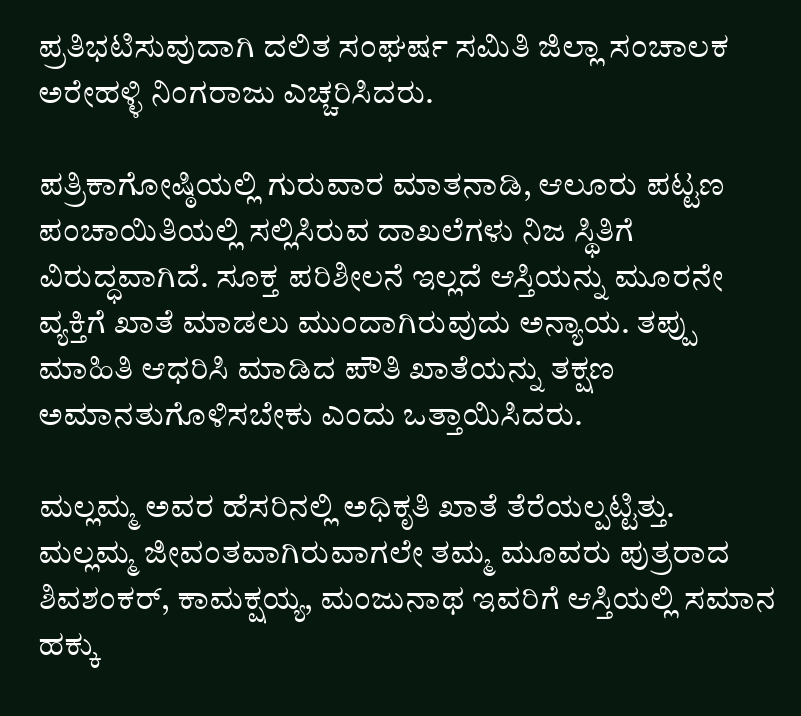ಪ್ರತಿಭಟಿಸುವುದಾಗಿ ದಲಿತ ಸಂಘರ್ಷ ಸಮಿತಿ ಜಿಲ್ಲಾ ಸಂಚಾಲಕ ಅರೇಹಳ್ಳಿ ನಿಂಗರಾಜು ಎಚ್ಚರಿಸಿದರು.

ಪತ್ರಿಕಾಗೋಷ್ಠಿಯಲ್ಲಿ ಗುರುವಾರ ಮಾತನಾಡಿ, ಆಲೂರು ಪಟ್ಟಣ ಪಂಚಾಯಿತಿಯಲ್ಲಿ ಸಲ್ಲಿಸಿರುವ ದಾಖಲೆಗಳು ನಿಜ ಸ್ಥಿತಿಗೆ ವಿರುದ್ಧವಾಗಿದೆ. ಸೂಕ್ತ ಪರಿಶೀಲನೆ ಇಲ್ಲದೆ ಆಸ್ತಿಯನ್ನು ಮೂರನೇ ವ್ಯಕ್ತಿಗೆ ಖಾತೆ ಮಾಡಲು ಮುಂದಾಗಿರುವುದು ಅನ್ಯಾಯ. ತಪ್ಪು ಮಾಹಿತಿ ಆಧರಿಸಿ ಮಾಡಿದ ಪೌತಿ ಖಾತೆಯನ್ನು ತಕ್ಷಣ ಅಮಾನತುಗೊಳಿಸಬೇಕು ಎಂದು ಒತ್ತಾಯಿಸಿದರು.

ಮಲ್ಲಮ್ಮ ಅವರ ಹೆಸರಿನಲ್ಲಿ ಅಧಿಕೃತಿ ಖಾತೆ ತೆರೆಯಲ್ಪಟ್ಟಿತ್ತು. ಮಲ್ಲಮ್ಮ ಜೀವಂತವಾಗಿರುವಾಗಲೇ ತಮ್ಮ ಮೂವರು ಪುತ್ರರಾದ ಶಿವಶಂಕರ್, ಕಾಮಕ್ಷಯ್ಯ, ಮಂಜುನಾಥ ಇವರಿಗೆ ಆಸ್ತಿಯಲ್ಲಿ ಸಮಾನ ಹಕ್ಕು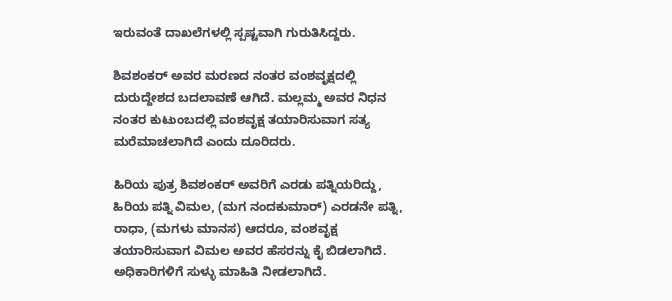ಇರುವಂತೆ ದಾಖಲೆಗಳಲ್ಲಿ ಸ್ಪಷ್ಟವಾಗಿ ಗುರುತಿಸಿದ್ದರು.

ಶಿವಶಂಕರ್ ಅವರ ಮರಣದ ನಂತರ ವಂಶವೃಕ್ಷದಲ್ಲಿ ದುರುದ್ದೇಶದ ಬದಲಾವಣೆ ಆಗಿದೆ. ಮಲ್ಲಮ್ಮ ಅವರ ನಿಧನ ನಂತರ ಕುಟುಂಬದಲ್ಲಿ ವಂಶವೃಕ್ಷ ತಯಾರಿಸುವಾಗ ಸತ್ಯ ಮರೆಮಾಚಲಾಗಿದೆ ಎಂದು ದೂರಿದರು.

ಹಿರಿಯ ಪುತ್ರ ಶಿವಶಂಕರ್ ಅವರಿಗೆ ಎರಡು ಪತ್ನಿಯರಿದ್ದು, ಹಿರಿಯ ಪತ್ನಿ ವಿಮಲ, (ಮಗ ನಂದಕುಮಾರ್) ಎರಡನೇ ಪತ್ನಿ, ರಾಧಾ, (ಮಗಳು ಮಾನಸ) ಆದರೂ, ವಂಶವೃಕ್ಷ ತಯಾರಿಸುವಾಗ ವಿಮಲ ಅವರ ಹೆಸರನ್ನು ಕೈ ಬಿಡಲಾಗಿದೆ. ಅಧಿಕಾರಿಗಳಿಗೆ ಸುಳ್ಳು ಮಾಹಿತಿ ನೀಡಲಾಗಿದೆ.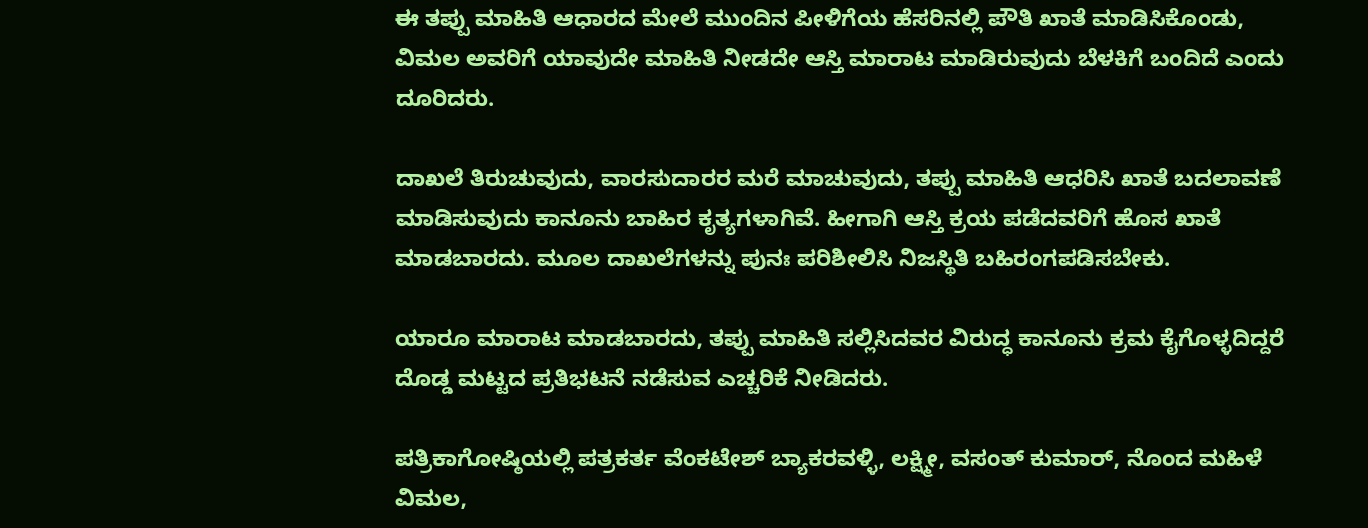ಈ ತಪ್ಪು ಮಾಹಿತಿ ಆಧಾರದ ಮೇಲೆ ಮುಂದಿನ ಪೀಳಿಗೆಯ ಹೆಸರಿನಲ್ಲಿ ಪೌತಿ ಖಾತೆ ಮಾಡಿಸಿಕೊಂಡು, ವಿಮಲ ಅವರಿಗೆ ಯಾವುದೇ ಮಾಹಿತಿ ನೀಡದೇ ಆಸ್ತಿ ಮಾರಾಟ ಮಾಡಿರುವುದು ಬೆಳಕಿಗೆ ಬಂದಿದೆ ಎಂದು ದೂರಿದರು.

ದಾಖಲೆ ತಿರುಚುವುದು, ವಾರಸುದಾರರ ಮರೆ ಮಾಚುವುದು, ತಪ್ಪು ಮಾಹಿತಿ ಆಧರಿಸಿ ಖಾತೆ ಬದಲಾವಣೆ ಮಾಡಿಸುವುದು ಕಾನೂನು ಬಾಹಿರ ಕೃತ್ಯಗಳಾಗಿವೆ. ಹೀಗಾಗಿ ಆಸ್ತಿ ಕ್ರಯ ಪಡೆದವರಿಗೆ ಹೊಸ ಖಾತೆ ಮಾಡಬಾರದು. ಮೂಲ ದಾಖಲೆಗಳನ್ನು ಪುನಃ ಪರಿಶೀಲಿಸಿ ನಿಜಸ್ಥಿತಿ ಬಹಿರಂಗಪಡಿಸಬೇಕು.

ಯಾರೂ ಮಾರಾಟ ಮಾಡಬಾರದು, ತಪ್ಪು ಮಾಹಿತಿ ಸಲ್ಲಿಸಿದವರ ವಿರುದ್ಧ ಕಾನೂನು ಕ್ರಮ ಕೈಗೊಳ್ಳದಿದ್ದರೆ ದೊಡ್ಡ ಮಟ್ಟದ ಪ್ರತಿಭಟನೆ ನಡೆಸುವ ಎಚ್ಚರಿಕೆ ನೀಡಿದರು.

ಪತ್ರಿಕಾಗೋಷ್ಠಿಯಲ್ಲಿ ಪತ್ರಕರ್ತ ವೆಂಕಟೇಶ್ ಬ್ಯಾಕರವಳ್ಳಿ, ಲಕ್ಷ್ಮೀ, ವಸಂತ್ ಕುಮಾರ್, ನೊಂದ ಮಹಿಳೆ ವಿಮಲ,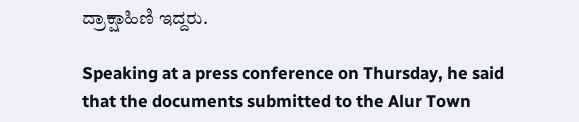ದ್ರಾಕ್ಷಾಹಿಣಿ ಇದ್ದರು.

Speaking at a press conference on Thursday, he said that the documents submitted to the Alur Town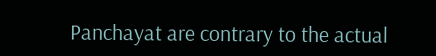Panchayat are contrary to the actual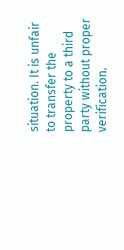situation. It is unfair to transfer the property to a third party without proper verification.